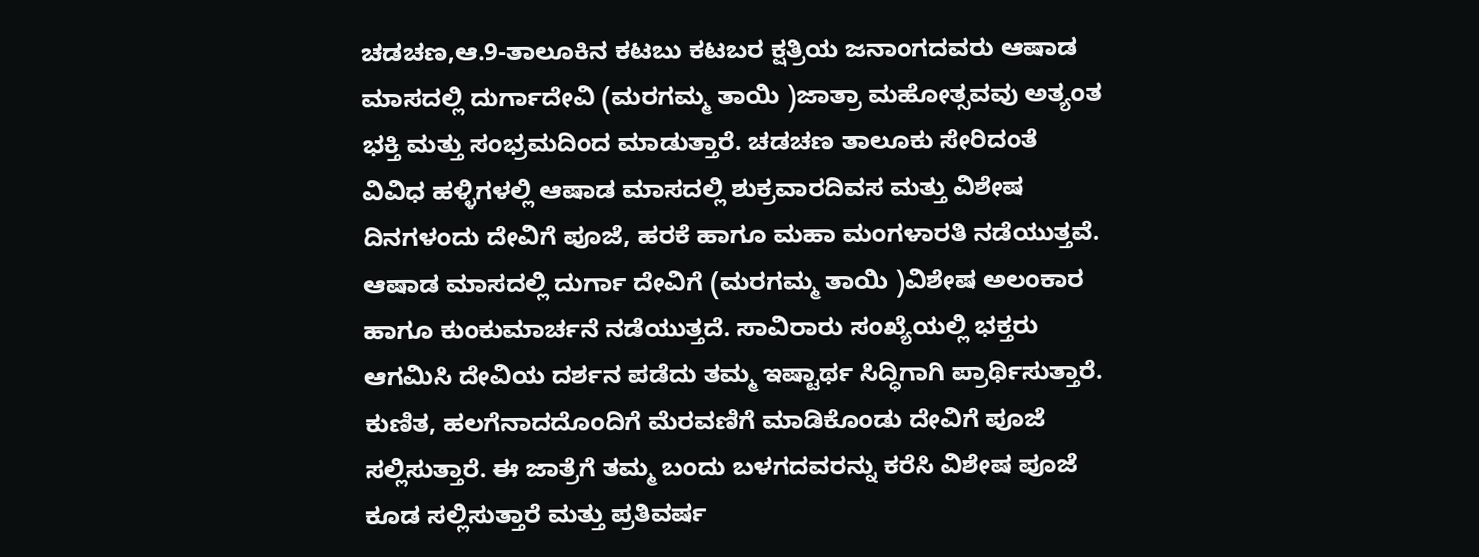ಚಡಚಣ,ಆ.9-ತಾಲೂಕಿನ ಕಟಬು ಕಟಬರ ಕ್ಷತ್ರಿಯ ಜನಾಂಗದವರು ಆಷಾಡ ಮಾಸದಲ್ಲಿ ದುರ್ಗಾದೇವಿ (ಮರಗಮ್ಮ ತಾಯಿ )ಜಾತ್ರಾ ಮಹೋತ್ಸವವು ಅತ್ಯಂತ ಭಕ್ತಿ ಮತ್ತು ಸಂಭ್ರಮದಿಂದ ಮಾಡುತ್ತಾರೆ. ಚಡಚಣ ತಾಲೂಕು ಸೇರಿದಂತೆ ವಿವಿಧ ಹಳ್ಳಿಗಳಲ್ಲಿ ಆಷಾಡ ಮಾಸದಲ್ಲಿ ಶುಕ್ರವಾರದಿವಸ ಮತ್ತು ವಿಶೇಷ ದಿನಗಳಂದು ದೇವಿಗೆ ಪೂಜೆ, ಹರಕೆ ಹಾಗೂ ಮಹಾ ಮಂಗಳಾರತಿ ನಡೆಯುತ್ತವೆ. ಆಷಾಡ ಮಾಸದಲ್ಲಿ ದುರ್ಗಾ ದೇವಿಗೆ (ಮರಗಮ್ಮ ತಾಯಿ )ವಿಶೇಷ ಅಲಂಕಾರ ಹಾಗೂ ಕುಂಕುಮಾರ್ಚನೆ ನಡೆಯುತ್ತದೆ. ಸಾವಿರಾರು ಸಂಖ್ಯೆಯಲ್ಲಿ ಭಕ್ತರು ಆಗಮಿಸಿ ದೇವಿಯ ದರ್ಶನ ಪಡೆದು ತಮ್ಮ ಇಷ್ಟಾರ್ಥ ಸಿದ್ಧಿಗಾಗಿ ಪ್ರಾರ್ಥಿಸುತ್ತಾರೆ. ಕುಣಿತ, ಹಲಗೆನಾದದೊಂದಿಗೆ ಮೆರವಣಿಗೆ ಮಾಡಿಕೊಂಡು ದೇವಿಗೆ ಪೂಜೆ ಸಲ್ಲಿಸುತ್ತಾರೆ. ಈ ಜಾತ್ರೆಗೆ ತಮ್ಮ ಬಂದು ಬಳಗದವರನ್ನು ಕರೆಸಿ ವಿಶೇಷ ಪೂಜೆ ಕೂಡ ಸಲ್ಲಿಸುತ್ತಾರೆ ಮತ್ತು ಪ್ರತಿವರ್ಷ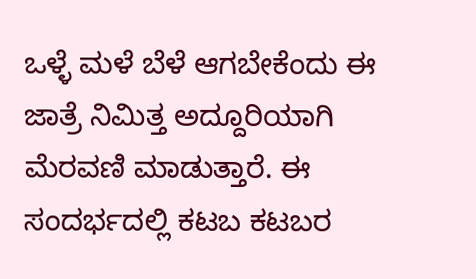ಒಳ್ಳೆ ಮಳೆ ಬೆಳೆ ಆಗಬೇಕೆಂದು ಈ ಜಾತ್ರೆ ನಿಮಿತ್ತ ಅದ್ದೂರಿಯಾಗಿ ಮೆರವಣಿ ಮಾಡುತ್ತಾರೆ. ಈ ಸಂದರ್ಭದಲ್ಲಿ ಕಟಬ ಕಟಬರ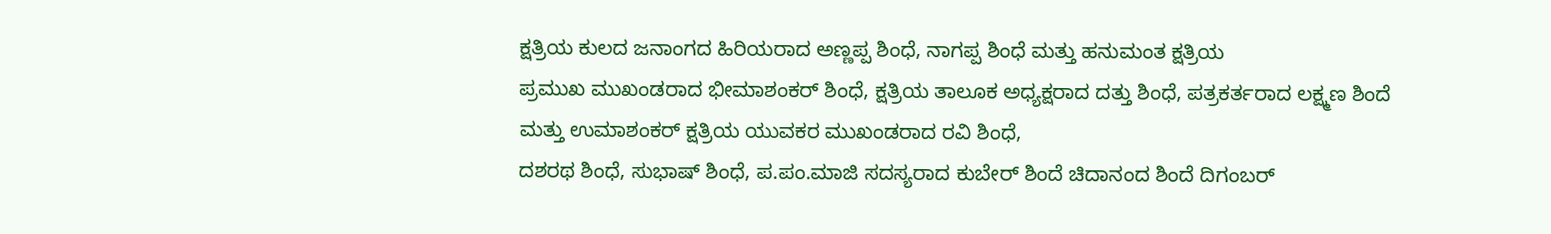ಕ್ಷತ್ರಿಯ ಕುಲದ ಜನಾಂಗದ ಹಿರಿಯರಾದ ಅಣ್ಣಪ್ಪ ಶಿಂಧೆ, ನಾಗಪ್ಪ ಶಿಂಧೆ ಮತ್ತು ಹನುಮಂತ ಕ್ಷತ್ರಿಯ
ಪ್ರಮುಖ ಮುಖಂಡರಾದ ಭೀಮಾಶಂಕರ್ ಶಿಂಧೆ, ಕ್ಷತ್ರಿಯ ತಾಲೂಕ ಅಧ್ಯಕ್ಷರಾದ ದತ್ತು ಶಿಂಧೆ, ಪತ್ರಕರ್ತರಾದ ಲಕ್ಷ್ಮಣ ಶಿಂದೆ ಮತ್ತು ಉಮಾಶಂಕರ್ ಕ್ಷತ್ರಿಯ ಯುವಕರ ಮುಖಂಡರಾದ ರವಿ ಶಿಂಧೆ,
ದಶರಥ ಶಿಂಧೆ, ಸುಭಾಷ್ ಶಿಂಧೆ, ಪ.ಪಂ.ಮಾಜಿ ಸದಸ್ಯರಾದ ಕುಬೇರ್ ಶಿಂದೆ ಚಿದಾನಂದ ಶಿಂದೆ ದಿಗಂಬರ್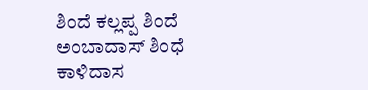ಶಿಂದೆ ಕಲ್ಲಪ್ಪ ಶಿಂದೆ ಅಂಬಾದಾಸ್ ಶಿಂಧೆ ಕಾಳಿದಾಸ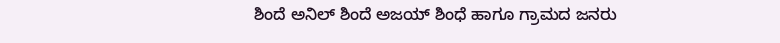ಶಿಂದೆ ಅನಿಲ್ ಶಿಂದೆ ಅಜಯ್ ಶಿಂಧೆ ಹಾಗೂ ಗ್ರಾಮದ ಜನರು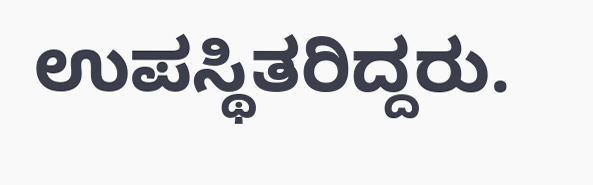ಉಪಸ್ಥಿತರಿದ್ದರು.